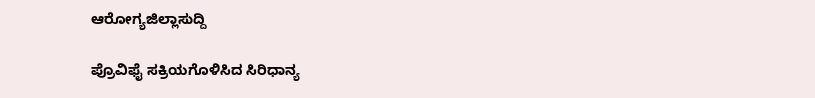ಆರೋಗ್ಯಜಿಲ್ಲಾಸುದ್ದಿ

ಪ್ರೊವಿಫೈ ಸಕ್ರಿಯಗೊಳಿಸಿದ ಸಿರಿಧಾನ್ಯ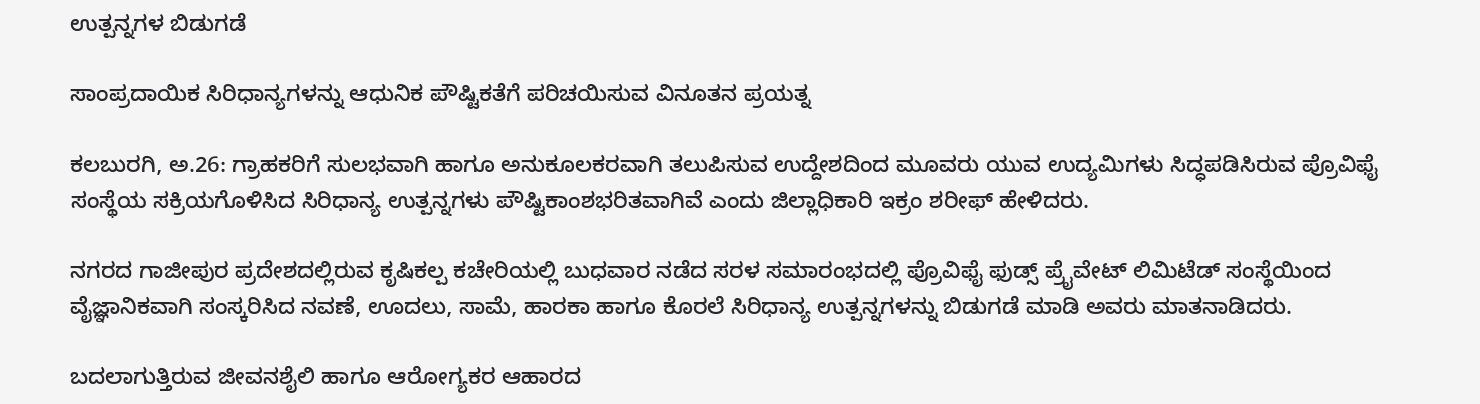ಉತ್ಪನ್ನಗಳ ಬಿಡುಗಡೆ

ಸಾಂಪ್ರದಾಯಿಕ ಸಿರಿಧಾನ್ಯಗಳನ್ನು ಆಧುನಿಕ ಪೌಷ್ಟಿಕತೆಗೆ ಪರಿಚಯಿಸುವ ವಿನೂತನ ಪ್ರಯತ್ನ

ಕಲಬುರಗಿ, ಅ.26: ಗ್ರಾಹಕರಿಗೆ ಸುಲಭವಾಗಿ ಹಾಗೂ ಅನುಕೂಲಕರವಾಗಿ ತಲುಪಿಸುವ ಉದ್ದೇಶದಿಂದ ಮೂವರು ಯುವ ಉದ್ಯಮಿಗಳು ಸಿದ್ಧಪಡಿಸಿರುವ ಪ್ರೊವಿಫೈ ಸಂಸ್ಥೆಯ ಸಕ್ರಿಯಗೊಳಿಸಿದ ಸಿರಿಧಾನ್ಯ ಉತ್ಪನ್ನಗಳು ಪೌಷ್ಟಿಕಾಂಶಭರಿತವಾಗಿವೆ ಎಂದು ಜಿಲ್ಲಾಧಿಕಾರಿ ಇಕ್ರಂ ಶರೀಫ್ ಹೇಳಿದರು.

ನಗರದ ಗಾಜೀಪುರ ಪ್ರದೇಶದಲ್ಲಿರುವ ಕೃಷಿಕಲ್ಪ ಕಚೇರಿಯಲ್ಲಿ ಬುಧವಾರ ನಡೆದ ಸರಳ ಸಮಾರಂಭದಲ್ಲಿ ಪ್ರೊವಿಫೈ ಫುಡ್ಸ್ ಪ್ರೈವೇಟ್ ಲಿಮಿಟೆಡ್ ಸಂಸ್ಥೆಯಿಂದ ವೈಜ್ಞಾನಿಕವಾಗಿ ಸಂಸ್ಕರಿಸಿದ ನವಣೆ, ಊದಲು, ಸಾಮೆ, ಹಾರಕಾ ಹಾಗೂ ಕೊರಲೆ ಸಿರಿಧಾನ್ಯ ಉತ್ಪನ್ನಗಳನ್ನು ಬಿಡುಗಡೆ ಮಾಡಿ ಅವರು ಮಾತನಾಡಿದರು.

ಬದಲಾಗುತ್ತಿರುವ ಜೀವನಶೈಲಿ ಹಾಗೂ ಆರೋಗ್ಯಕರ ಆಹಾರದ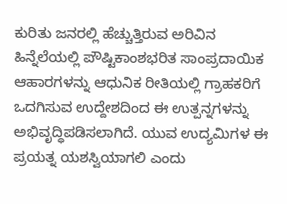ಕುರಿತು ಜನರಲ್ಲಿ ಹೆಚ್ಚುತ್ತಿರುವ ಅರಿವಿನ ಹಿನ್ನೆಲೆಯಲ್ಲಿ ಪೌಷ್ಟಿಕಾಂಶಭರಿತ ಸಾಂಪ್ರದಾಯಿಕ ಆಹಾರಗಳನ್ನು ಆಧುನಿಕ ರೀತಿಯಲ್ಲಿ ಗ್ರಾಹಕರಿಗೆ ಒದಗಿಸುವ ಉದ್ದೇಶದಿಂದ ಈ ಉತ್ಪನ್ನಗಳನ್ನು ಅಭಿವೃದ್ಧಿಪಡಿಸಲಾಗಿದೆ. ಯುವ ಉದ್ಯಮಿಗಳ ಈ ಪ್ರಯತ್ನ ಯಶಸ್ವಿಯಾಗಲಿ ಎಂದು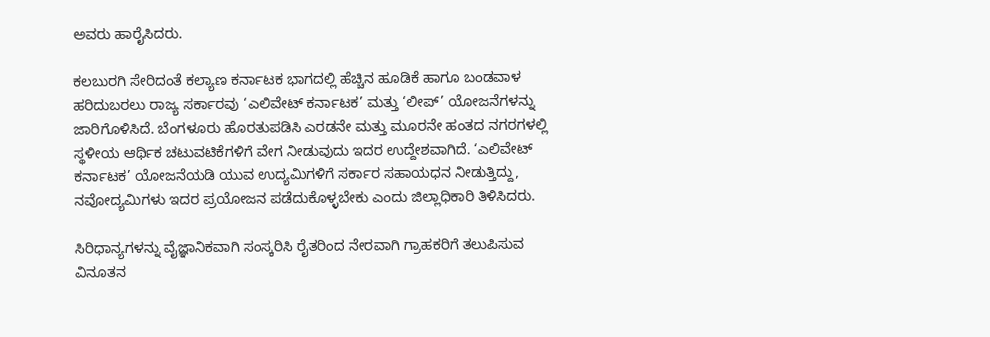ಅವರು ಹಾರೈಸಿದರು.

ಕಲಬುರಗಿ ಸೇರಿದಂತೆ ಕಲ್ಯಾಣ ಕರ್ನಾಟಕ ಭಾಗದಲ್ಲಿ ಹೆಚ್ಚಿನ ಹೂಡಿಕೆ ಹಾಗೂ ಬಂಡವಾಳ ಹರಿದುಬರಲು ರಾಜ್ಯ ಸರ್ಕಾರವು ‘ಎಲಿವೇಟ್ ಕರ್ನಾಟಕ’ ಮತ್ತು ‘ಲೀಪ್’ ಯೋಜನೆಗಳನ್ನು ಜಾರಿಗೊಳಿಸಿದೆ. ಬೆಂಗಳೂರು ಹೊರತುಪಡಿಸಿ ಎರಡನೇ ಮತ್ತು ಮೂರನೇ ಹಂತದ ನಗರಗಳಲ್ಲಿ ಸ್ಥಳೀಯ ಆರ್ಥಿಕ ಚಟುವಟಿಕೆಗಳಿಗೆ ವೇಗ ನೀಡುವುದು ಇದರ ಉದ್ದೇಶವಾಗಿದೆ. ‘ಎಲಿವೇಟ್ ಕರ್ನಾಟಕ’ ಯೋಜನೆಯಡಿ ಯುವ ಉದ್ಯಮಿಗಳಿಗೆ ಸರ್ಕಾರ ಸಹಾಯಧನ ನೀಡುತ್ತಿದ್ದು, ನವೋದ್ಯಮಿಗಳು ಇದರ ಪ್ರಯೋಜನ ಪಡೆದುಕೊಳ್ಳಬೇಕು ಎಂದು ಜಿಲ್ಲಾಧಿಕಾರಿ ತಿಳಿಸಿದರು.

ಸಿರಿಧಾನ್ಯಗಳನ್ನು ವೈಜ್ಞಾನಿಕವಾಗಿ ಸಂಸ್ಕರಿಸಿ ರೈತರಿಂದ ನೇರವಾಗಿ ಗ್ರಾಹಕರಿಗೆ ತಲುಪಿಸುವ ವಿನೂತನ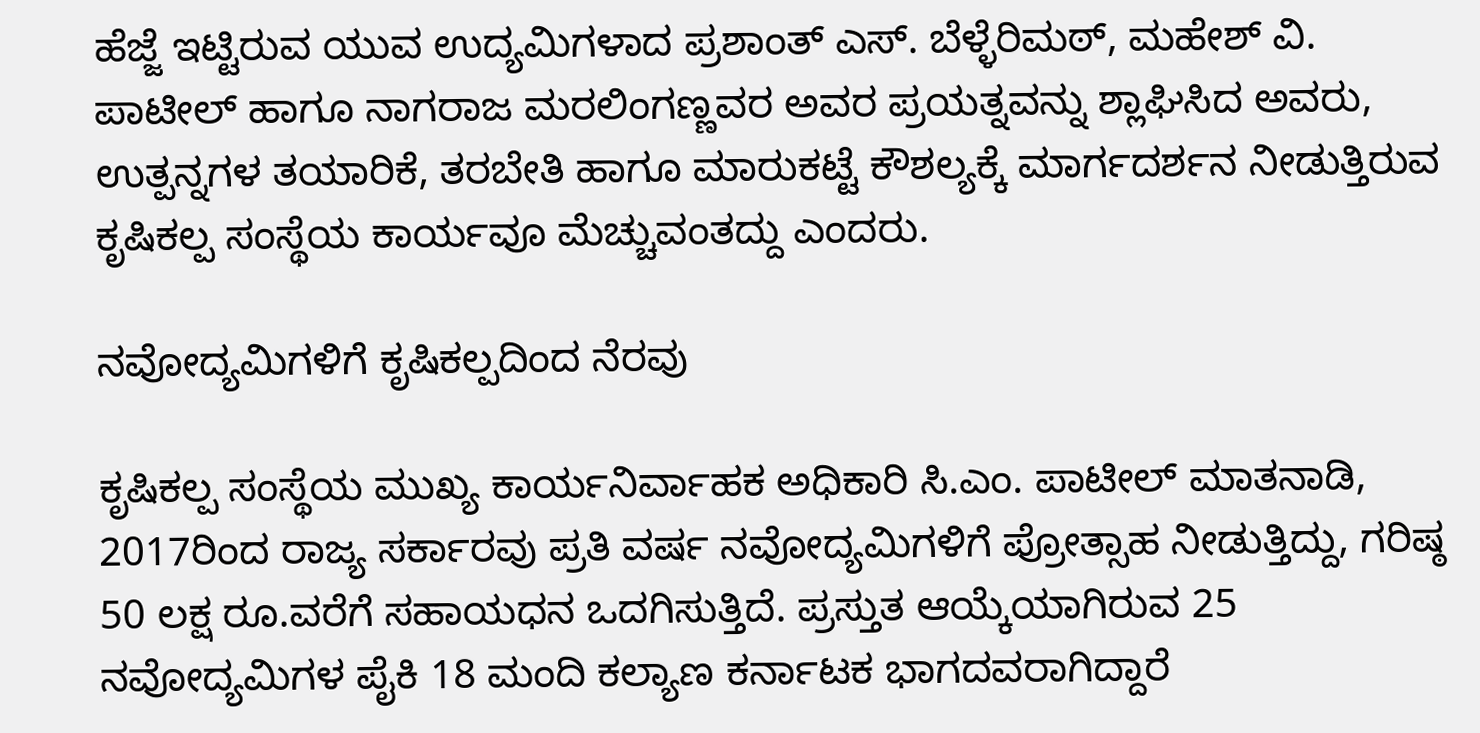ಹೆಜ್ಜೆ ಇಟ್ಟಿರುವ ಯುವ ಉದ್ಯಮಿಗಳಾದ ಪ್ರಶಾಂತ್ ಎಸ್. ಬೆಳ್ಳೆರಿಮಠ್, ಮಹೇಶ್ ವಿ. ಪಾಟೀಲ್ ಹಾಗೂ ನಾಗರಾಜ ಮರಲಿಂಗಣ್ಣವರ ಅವರ ಪ್ರಯತ್ನವನ್ನು ಶ್ಲಾಘಿಸಿದ ಅವರು, ಉತ್ಪನ್ನಗಳ ತಯಾರಿಕೆ, ತರಬೇತಿ ಹಾಗೂ ಮಾರುಕಟ್ಟೆ ಕೌಶಲ್ಯಕ್ಕೆ ಮಾರ್ಗದರ್ಶನ ನೀಡುತ್ತಿರುವ ಕೃಷಿಕಲ್ಪ ಸಂಸ್ಥೆಯ ಕಾರ್ಯವೂ ಮೆಚ್ಚುವಂತದ್ದು ಎಂದರು.

ನವೋದ್ಯಮಿಗಳಿಗೆ ಕೃಷಿಕಲ್ಪದಿಂದ ನೆರವು

ಕೃಷಿಕಲ್ಪ ಸಂಸ್ಥೆಯ ಮುಖ್ಯ ಕಾರ್ಯನಿರ್ವಾಹಕ ಅಧಿಕಾರಿ ಸಿ.ಎಂ. ಪಾಟೀಲ್ ಮಾತನಾಡಿ, 2017ರಿಂದ ರಾಜ್ಯ ಸರ್ಕಾರವು ಪ್ರತಿ ವರ್ಷ ನವೋದ್ಯಮಿಗಳಿಗೆ ಪ್ರೋತ್ಸಾಹ ನೀಡುತ್ತಿದ್ದು, ಗರಿಷ್ಠ 50 ಲಕ್ಷ ರೂ.ವರೆಗೆ ಸಹಾಯಧನ ಒದಗಿಸುತ್ತಿದೆ. ಪ್ರಸ್ತುತ ಆಯ್ಕೆಯಾಗಿರುವ 25 ನವೋದ್ಯಮಿಗಳ ಪೈಕಿ 18 ಮಂದಿ ಕಲ್ಯಾಣ ಕರ್ನಾಟಕ ಭಾಗದವರಾಗಿದ್ದಾರೆ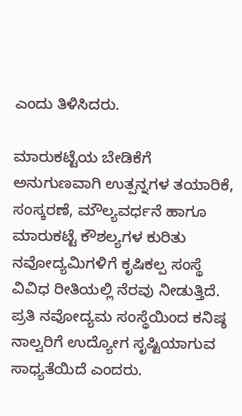ಎಂದು ತಿಳಿಸಿದರು.

ಮಾರುಕಟ್ಟೆಯ ಬೇಡಿಕೆಗೆ ಅನುಗುಣವಾಗಿ ಉತ್ಪನ್ನಗಳ ತಯಾರಿಕೆ, ಸಂಸ್ಕರಣೆ, ಮೌಲ್ಯವರ್ಧನೆ ಹಾಗೂ ಮಾರುಕಟ್ಟೆ ಕೌಶಲ್ಯಗಳ ಕುರಿತು ನವೋದ್ಯಮಿಗಳಿಗೆ ಕೃಷಿಕಲ್ಪ ಸಂಸ್ಥೆ ವಿವಿಧ ರೀತಿಯಲ್ಲಿ ನೆರವು ನೀಡುತ್ತಿದೆ. ಪ್ರತಿ ನವೋದ್ಯಮ ಸಂಸ್ಥೆಯಿಂದ ಕನಿಷ್ಠ ನಾಲ್ವರಿಗೆ ಉದ್ಯೋಗ ಸೃಷ್ಟಿಯಾಗುವ ಸಾಧ್ಯತೆಯಿದೆ ಎಂದರು.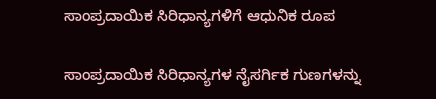ಸಾಂಪ್ರದಾಯಿಕ ಸಿರಿಧಾನ್ಯಗಳಿಗೆ ಆಧುನಿಕ ರೂಪ

ಸಾಂಪ್ರದಾಯಿಕ ಸಿರಿಧಾನ್ಯಗಳ ನೈಸರ್ಗಿಕ ಗುಣಗಳನ್ನು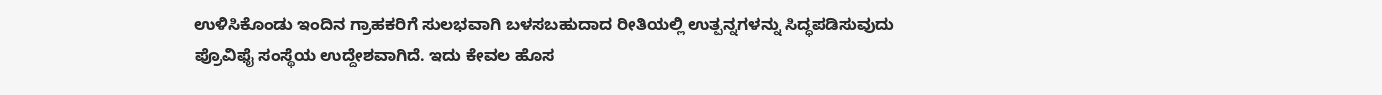ಉಳಿಸಿಕೊಂಡು ಇಂದಿನ ಗ್ರಾಹಕರಿಗೆ ಸುಲಭವಾಗಿ ಬಳಸಬಹುದಾದ ರೀತಿಯಲ್ಲಿ ಉತ್ಪನ್ನಗಳನ್ನು ಸಿದ್ಧಪಡಿಸುವುದು ಪ್ರೊವಿಫೈ ಸಂಸ್ಥೆಯ ಉದ್ದೇಶವಾಗಿದೆ. ಇದು ಕೇವಲ ಹೊಸ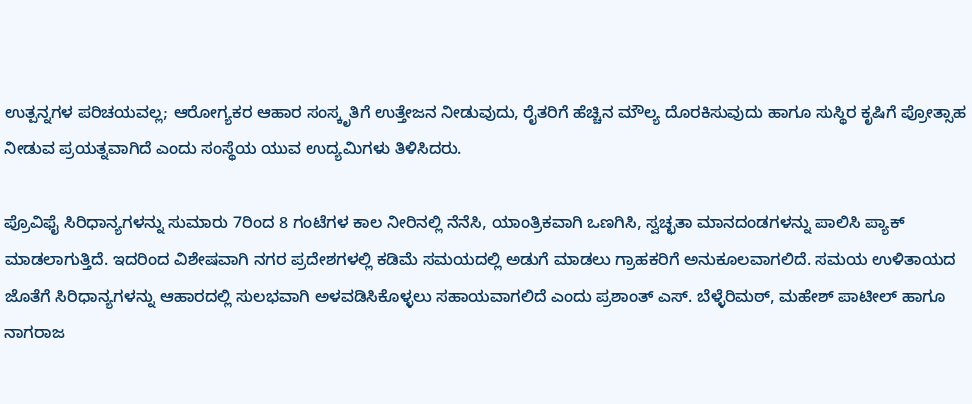ಉತ್ಪನ್ನಗಳ ಪರಿಚಯವಲ್ಲ; ಆರೋಗ್ಯಕರ ಆಹಾರ ಸಂಸ್ಕೃತಿಗೆ ಉತ್ತೇಜನ ನೀಡುವುದು, ರೈತರಿಗೆ ಹೆಚ್ಚಿನ ಮೌಲ್ಯ ದೊರಕಿಸುವುದು ಹಾಗೂ ಸುಸ್ಥಿರ ಕೃಷಿಗೆ ಪ್ರೋತ್ಸಾಹ ನೀಡುವ ಪ್ರಯತ್ನವಾಗಿದೆ ಎಂದು ಸಂಸ್ಥೆಯ ಯುವ ಉದ್ಯಮಿಗಳು ತಿಳಿಸಿದರು.

ಪ್ರೊವಿಫೈ ಸಿರಿಧಾನ್ಯಗಳನ್ನು ಸುಮಾರು 7ರಿಂದ 8 ಗಂಟೆಗಳ ಕಾಲ ನೀರಿನಲ್ಲಿ ನೆನೆಸಿ, ಯಾಂತ್ರಿಕವಾಗಿ ಒಣಗಿಸಿ, ಸ್ವಚ್ಛತಾ ಮಾನದಂಡಗಳನ್ನು ಪಾಲಿಸಿ ಪ್ಯಾಕ್ ಮಾಡಲಾಗುತ್ತಿದೆ. ಇದರಿಂದ ವಿಶೇಷವಾಗಿ ನಗರ ಪ್ರದೇಶಗಳಲ್ಲಿ ಕಡಿಮೆ ಸಮಯದಲ್ಲಿ ಅಡುಗೆ ಮಾಡಲು ಗ್ರಾಹಕರಿಗೆ ಅನುಕೂಲವಾಗಲಿದೆ. ಸಮಯ ಉಳಿತಾಯದ ಜೊತೆಗೆ ಸಿರಿಧಾನ್ಯಗಳನ್ನು ಆಹಾರದಲ್ಲಿ ಸುಲಭವಾಗಿ ಅಳವಡಿಸಿಕೊಳ್ಳಲು ಸಹಾಯವಾಗಲಿದೆ ಎಂದು ಪ್ರಶಾಂತ್ ಎಸ್. ಬೆಳ್ಳೆರಿಮಠ್, ಮಹೇಶ್ ಪಾಟೀಲ್ ಹಾಗೂ ನಾಗರಾಜ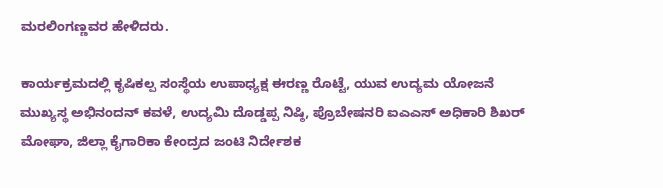ಮರಲಿಂಗಣ್ಣವರ ಹೇಳಿದರು.

ಕಾರ್ಯಕ್ರಮದಲ್ಲಿ ಕೃಷಿಕಲ್ಪ ಸಂಸ್ಥೆಯ ಉಪಾಧ್ಯಕ್ಷ ಈರಣ್ಣ ರೊಟ್ಟೆ, ಯುವ ಉದ್ಯಮ ಯೋಜನೆ ಮುಖ್ಯಸ್ಥ ಅಭಿನಂದನ್ ಕವಳೆ, ಉದ್ಯಮಿ ದೊಡ್ಡಪ್ಪ ನಿಷ್ಠಿ, ಪ್ರೊಬೇಷನರಿ ಐಎಎಸ್ ಅಧಿಕಾರಿ ಶಿಖರ್ ಮೋಘಾ, ಜಿಲ್ಲಾ ಕೈಗಾರಿಕಾ ಕೇಂದ್ರದ ಜಂಟಿ ನಿರ್ದೇಶಕ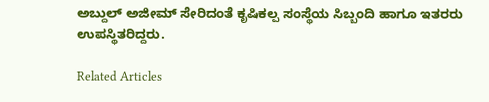ಅಬ್ದುಲ್ ಅಜೀಮ್ ಸೇರಿದಂತೆ ಕೃಷಿಕಲ್ಪ ಸಂಸ್ಥೆಯ ಸಿಬ್ಬಂದಿ ಹಾಗೂ ಇತರರು ಉಪಸ್ಥಿತರಿದ್ದರು.

Related Articles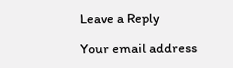Leave a Reply

Your email address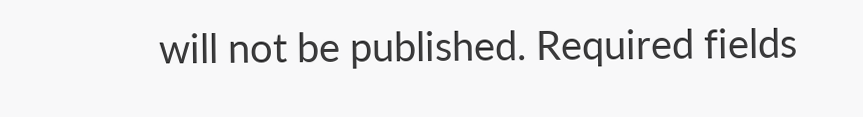will not be published. Required fields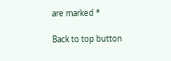are marked *

Back to top button